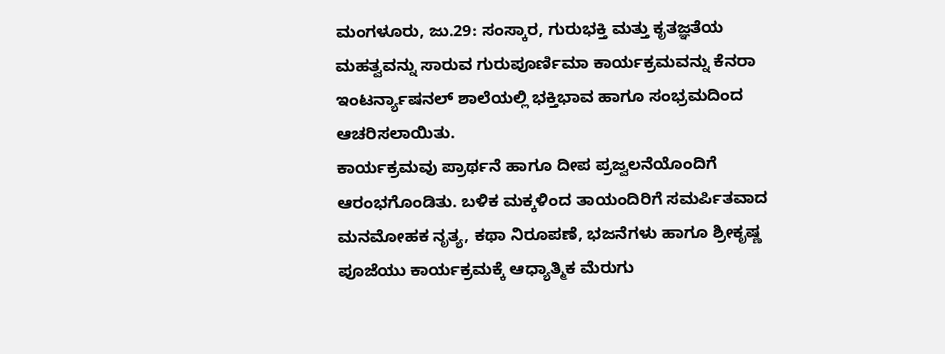ಮಂಗಳೂರು, ಜು.29: ಸಂಸ್ಕಾರ, ಗುರುಭಕ್ತಿ ಮತ್ತು ಕೃತಜ್ಞತೆಯ ಮಹತ್ವವನ್ನು ಸಾರುವ ಗುರುಪೂರ್ಣಿಮಾ ಕಾರ್ಯಕ್ರಮವನ್ನು ಕೆನರಾ ಇಂಟರ್ನ್ಯಾಷನಲ್ ಶಾಲೆಯಲ್ಲಿ ಭಕ್ತಿಭಾವ ಹಾಗೂ ಸಂಭ್ರಮದಿಂದ ಆಚರಿಸಲಾಯಿತು.
ಕಾರ್ಯಕ್ರಮವು ಪ್ರಾರ್ಥನೆ ಹಾಗೂ ದೀಪ ಪ್ರಜ್ವಲನೆಯೊಂದಿಗೆ ಆರಂಭಗೊಂಡಿತು. ಬಳಿಕ ಮಕ್ಕಳಿಂದ ತಾಯಂದಿರಿಗೆ ಸಮರ್ಪಿತವಾದ ಮನಮೋಹಕ ನೃತ್ಯ, ಕಥಾ ನಿರೂಪಣೆ, ಭಜನೆಗಳು ಹಾಗೂ ಶ್ರೀಕೃಷ್ಣ ಪೂಜೆಯು ಕಾರ್ಯಕ್ರಮಕ್ಕೆ ಆಧ್ಯಾತ್ಮಿಕ ಮೆರುಗು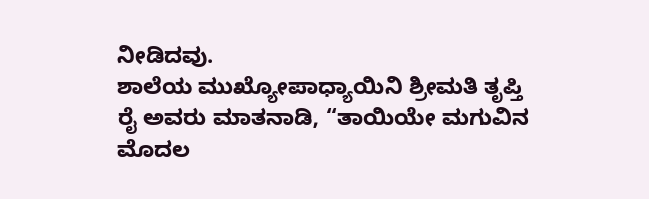ನೀಡಿದವು.
ಶಾಲೆಯ ಮುಖ್ಯೋಪಾಧ್ಯಾಯಿನಿ ಶ್ರೀಮತಿ ತೃಪ್ತಿ ರೈ ಅವರು ಮಾತನಾಡಿ, “ತಾಯಿಯೇ ಮಗುವಿನ ಮೊದಲ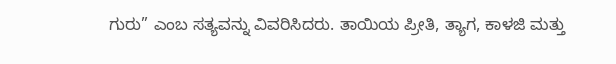ಗುರು” ಎಂಬ ಸತ್ಯವನ್ನು ವಿವರಿಸಿದರು. ತಾಯಿಯ ಪ್ರೀತಿ, ತ್ಯಾಗ, ಕಾಳಜಿ ಮತ್ತು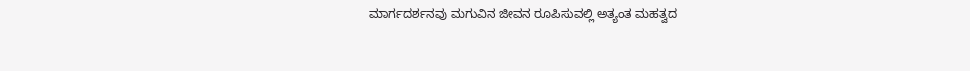ಮಾರ್ಗದರ್ಶನವು ಮಗುವಿನ ಜೀವನ ರೂಪಿಸುವಲ್ಲಿ ಅತ್ಯಂತ ಮಹತ್ವದ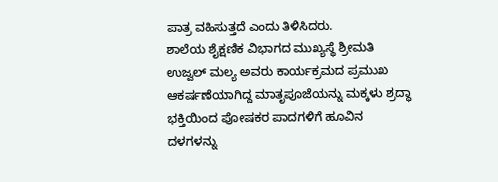ಪಾತ್ರ ವಹಿಸುತ್ತದೆ ಎಂದು ತಿಳಿಸಿದರು.
ಶಾಲೆಯ ಶೈಕ್ಷಣಿಕ ವಿಭಾಗದ ಮುಖ್ಯಸ್ಥೆ ಶ್ರೀಮತಿ ಉಜ್ವಲ್ ಮಲ್ಯ ಅವರು ಕಾರ್ಯಕ್ರಮದ ಪ್ರಮುಖ ಆಕರ್ಷಣೆಯಾಗಿದ್ದ ಮಾತೃಪೂಜೆಯನ್ನು ಮಕ್ಕಳು ಶ್ರದ್ಧಾ ಭಕ್ತಿಯಿಂದ ಪೋಷಕರ ಪಾದಗಳಿಗೆ ಹೂವಿನ ದಳಗಳನ್ನು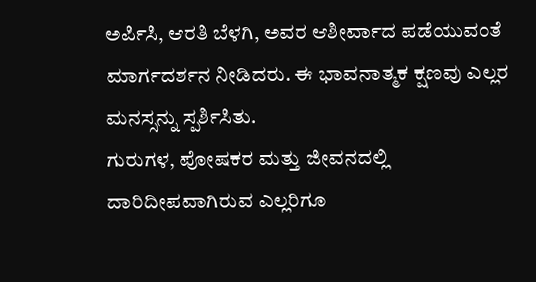ಅರ್ಪಿಸಿ, ಆರತಿ ಬೆಳಗಿ, ಅವರ ಆಶೀರ್ವಾದ ಪಡೆಯುವಂತೆ ಮಾರ್ಗದರ್ಶನ ನೀಡಿದರು. ಈ ಭಾವನಾತ್ಮಕ ಕ್ಷಣವು ಎಲ್ಲರ ಮನಸ್ಸನ್ನು ಸ್ಪರ್ಶಿಸಿತು.
ಗುರುಗಳ, ಪೋಷಕರ ಮತ್ತು ಜೀವನದಲ್ಲಿ ದಾರಿದೀಪವಾಗಿರುವ ಎಲ್ಲರಿಗೂ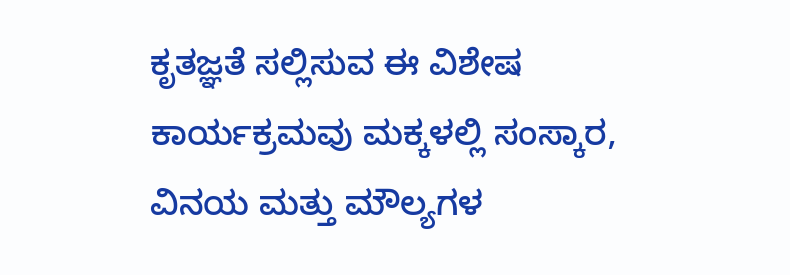ಕೃತಜ್ಞತೆ ಸಲ್ಲಿಸುವ ಈ ವಿಶೇಷ ಕಾರ್ಯಕ್ರಮವು ಮಕ್ಕಳಲ್ಲಿ ಸಂಸ್ಕಾರ, ವಿನಯ ಮತ್ತು ಮೌಲ್ಯಗಳ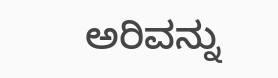ಅರಿವನ್ನು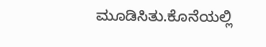ಮೂಡಿಸಿತು.ಕೊನೆಯಲ್ಲಿ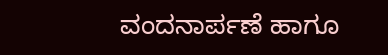ವಂದನಾರ್ಪಣೆ ಹಾಗೂ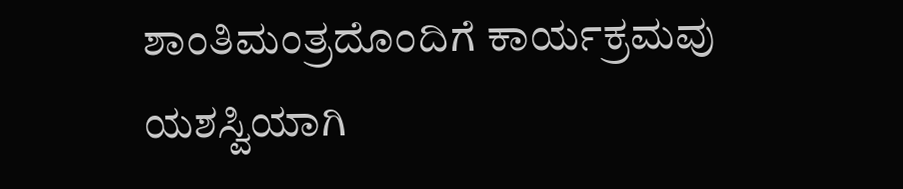ಶಾಂತಿಮಂತ್ರದೊಂದಿಗೆ ಕಾರ್ಯಕ್ರಮವು ಯಶಸ್ವಿಯಾಗಿ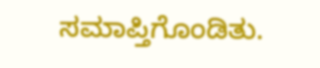ಸಮಾಪ್ತಿಗೊಂಡಿತು.